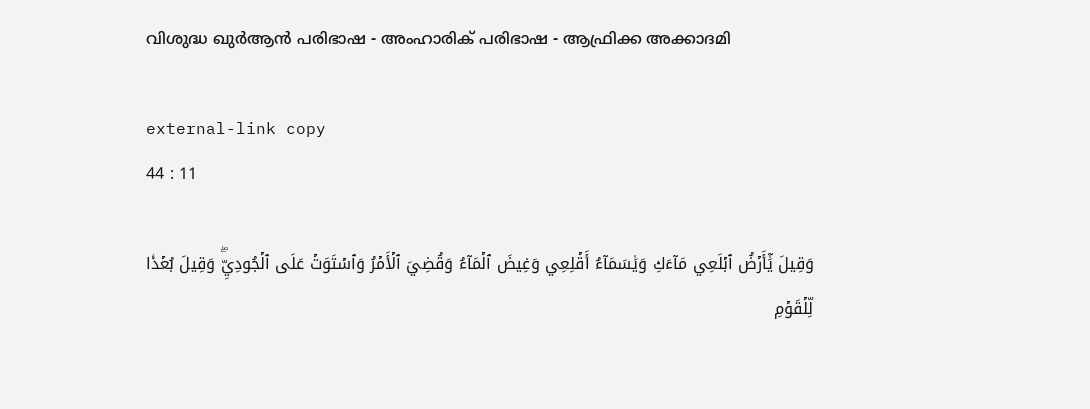വിശുദ്ധ ഖുർആൻ പരിഭാഷ - അംഹാരിക് പരിഭാഷ - ആഫ്രിക്ക അക്കാദമി

external-link copy
44 : 11

وَقِيلَ يَٰٓأَرۡضُ ٱبۡلَعِي مَآءَكِ وَيَٰسَمَآءُ أَقۡلِعِي وَغِيضَ ٱلۡمَآءُ وَقُضِيَ ٱلۡأَمۡرُ وَٱسۡتَوَتۡ عَلَى ٱلۡجُودِيِّۖ وَقِيلَ بُعۡدٗا لِّلۡقَوۡمِ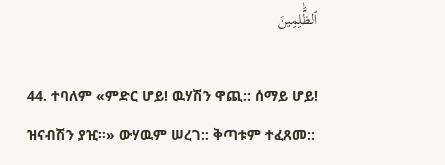ٱلظَّٰلِمِينَ

44. ተባለም «ምድር ሆይ! ዉሃሽን ዋጪ:: ሰማይ ሆይ! ዝናብሽን ያዢ።» ውሃዉም ሠረገ:: ቅጣቱም ተፈጸመ::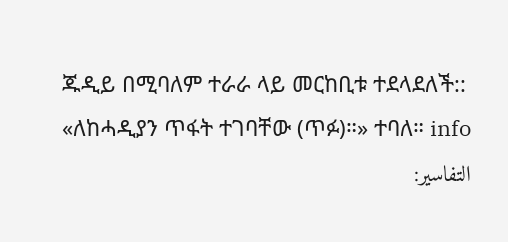ጁዲይ በሚባለም ተራራ ላይ መርከቢቱ ተደላደለች:: «ለከሓዲያን ጥፋት ተገባቸው (ጥፉ)።» ተባለ። info
التفاسير: